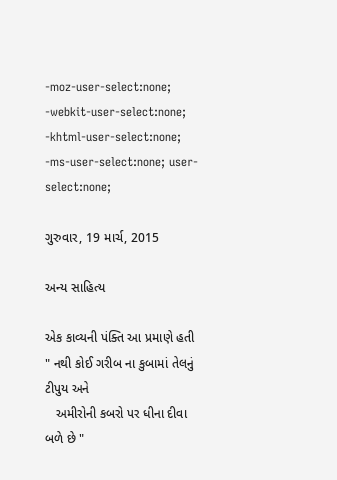-moz-user-select:none; -webkit-user-select:none; -khtml-user-select:none; -ms-user-select:none; user-select:none;

ગુરુવાર, 19 માર્ચ, 2015

અન્ય સાહિત્ય

એક કાવ્યની પંક્તિ આ પ્રમાણે હતી
" નથી કોઈ ગરીબ ના કુબામાં તેલનું ટીપુય અને
   અમીરોની કબરો પર ધીના દીવા બળે છે "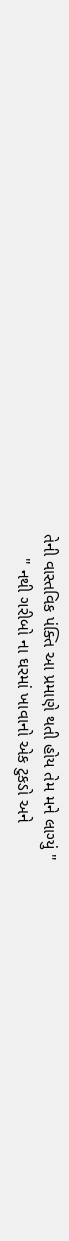તેની વાસ્તવિક પંક્તિ આ પ્રમાણે થતી હોય તેમ મને લાગ્યું "
     " નથી ગરીબો ના ઘરમાં ખાવાનો એક ટુકડો અને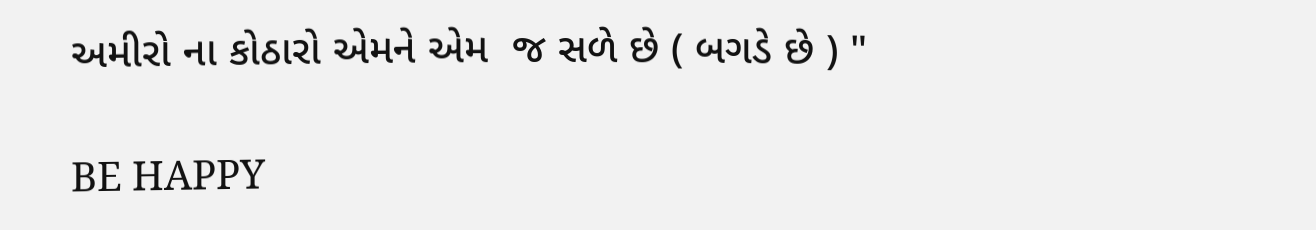અમીરો ના કોઠારો એમને એમ  જ સળે છે ( બગડે છે ) "

BE HAPPY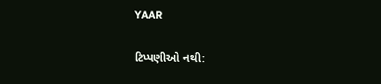YAAR

ટિપ્પણીઓ નથી: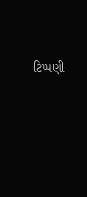ટિપ્પણી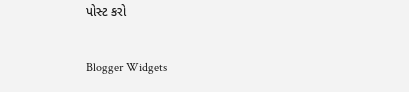પોસ્ટ કરો

Blogger Widgets